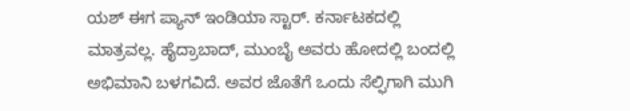ಯಶ್ ಈಗ ಪ್ಯಾನ್ ಇಂಡಿಯಾ ಸ್ಟಾರ್. ಕರ್ನಾಟಕದಲ್ಲಿ ಮಾತ್ರವಲ್ಲ. ಹೈದ್ರಾಬಾದ್, ಮುಂಬೈ ಅವರು ಹೋದಲ್ಲಿ ಬಂದಲ್ಲಿ ಅಭಿಮಾನಿ ಬಳಗವಿದೆ. ಅವರ ಜೊತೆಗೆ ಒಂದು ಸೆಲ್ಫಿಗಾಗಿ ಮುಗಿ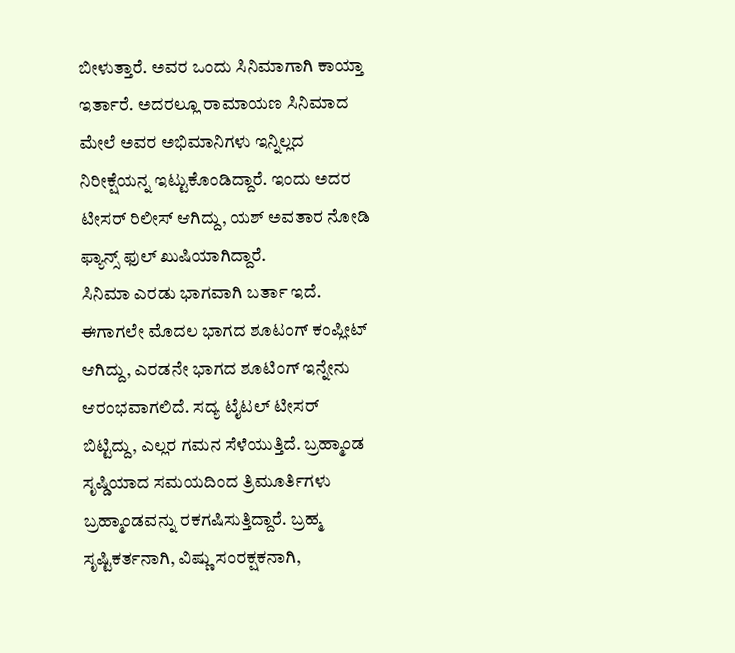ಬೀಳುತ್ತಾರೆ. ಅವರ ಒಂದು ಸಿನಿಮಾಗಾಗಿ ಕಾಯ್ತಾ ಇರ್ತಾರೆ. ಅದರಲ್ಲೂ ರಾಮಾಯಣ ಸಿನಿಮಾದ ಮೇಲೆ ಅವರ ಅಭಿಮಾನಿಗಳು ಇನ್ನಿಲ್ಲದ ನಿರೀಕ್ಷೆಯನ್ನ ಇಟ್ಟುಕೊಂಡಿದ್ದಾರೆ. ಇಂದು ಅದರ ಟೀಸರ್ ರಿಲೀಸ್ ಆಗಿದ್ದು, ಯಶ್ ಅವತಾರ ನೋಡಿ ಫ್ಯಾನ್ಸ್ ಫುಲ್ ಖುಷಿಯಾಗಿದ್ದಾರೆ.
ಸಿನಿಮಾ ಎರಡು ಭಾಗವಾಗಿ ಬರ್ತಾ ಇದೆ. ಈಗಾಗಲೇ ಮೊದಲ ಭಾಗದ ಶೂಟಂಗ್ ಕಂಪ್ಲೀಟ್ ಆಗಿದ್ದು, ಎರಡನೇ ಭಾಗದ ಶೂಟಿಂಗ್ ಇನ್ನೇನು ಆರಂಭವಾಗಲಿದೆ. ಸದ್ಯ ಟೈಟಲ್ ಟೀಸರ್ ಬಿಟ್ಟಿದ್ದು, ಎಲ್ಲರ ಗಮನ ಸೆಳೆಯುತ್ತಿದೆ. ಬ್ರಹ್ಮಾಂಡ ಸೃಷ್ಡಿಯಾದ ಸಮಯದಿಂದ ತ್ರಿಮೂರ್ತಿಗಳು ಬ್ರಹ್ಮಾಂಡವನ್ನು ರಕಗಷಿಸುತ್ತಿದ್ದಾರೆ. ಬ್ರಹ್ಮ ಸೃಷ್ಟಿಕರ್ತನಾಗಿ, ವಿಷ್ಣು ಸಂರಕ್ಷಕನಾಗಿ,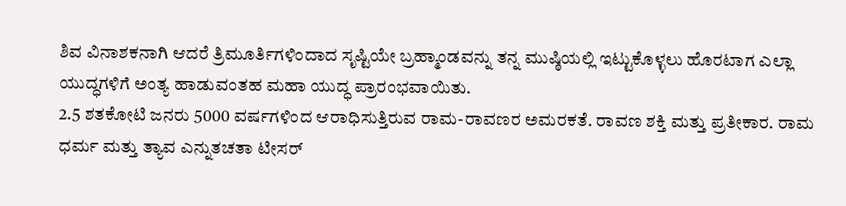ಶಿವ ವಿನಾಶಕನಾಗಿ ಆದರೆ ತ್ರಿಮೂರ್ತಿಗಳಿಂದಾದ ಸೃಷ್ಟಿಯೇ ಬ್ರಹ್ಮಾಂಡವನ್ನು ತನ್ನ ಮುಷ್ಠಿಯಲ್ಲಿ ಇಟ್ಟುಕೊಳ್ಳಲು ಹೊರಟಾಗ ಎಲ್ಲಾ ಯುದ್ಧಗಳಿಗೆ ಅಂತ್ಯ ಹಾಡುವಂತಹ ಮಹಾ ಯುದ್ಧ ಪ್ರಾರಂಭವಾಯಿತು.
2.5 ಶತಕೋಟಿ ಜನರು 5000 ವರ್ಷಗಳಿಂದ ಆರಾಧಿಸುತ್ತಿರುವ ರಾಮ-ರಾವಣರ ಅಮರಕತೆ. ರಾವಣ ಶಕ್ತಿ ಮತ್ತು ಪ್ರತೀಕಾರ. ರಾಮ ಧರ್ಮ ಮತ್ತು ತ್ಯಾವ ಎನ್ನುತಚತಾ ಟೀಸರ್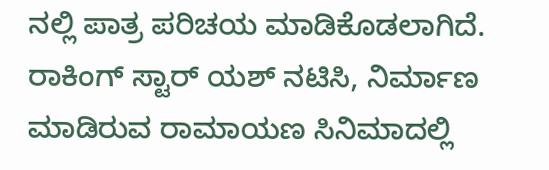ನಲ್ಲಿ ಪಾತ್ರ ಪರಿಚಯ ಮಾಡಿಕೊಡಲಾಗಿದೆ. ರಾಕಿಂಗ್ ಸ್ಟಾರ್ ಯಶ್ ನಟಿಸಿ, ನಿರ್ಮಾಣ ಮಾಡಿರುವ ರಾಮಾಯಣ ಸಿನಿಮಾದಲ್ಲಿ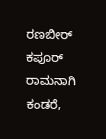ರಣಬೀರ್ ಕಪೂರ್ ರಾಮನಾಗಿ ಕಂಡರೆ,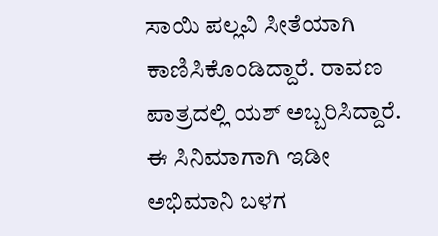ಸಾಯಿ ಪಲ್ಲವಿ ಸೀತೆಯಾಗಿ ಕಾಣಿಸಿಕೊಂಡಿದ್ದಾರೆ. ರಾವಣ ಪಾತ್ರದಲ್ಲಿ ಯಶ್ ಅಬ್ಬರಿಸಿದ್ದಾರೆ. ಈ ಸಿನಿಮಾಗಾಗಿ ಇಡೀ ಅಭಿಮಾನಿ ಬಳಗ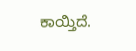ಕಾಯ್ತಿದೆ.